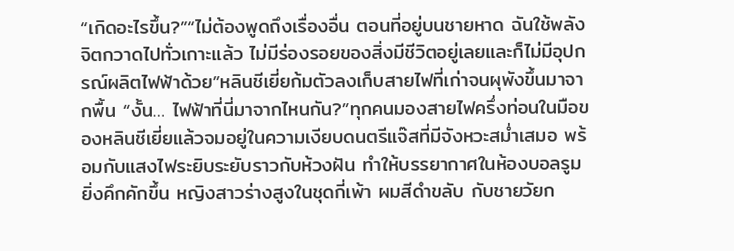“เกิดอะไรขึ้น?”“ไม่ต้องพูดถึงเรื่องอื่น ตอนที่อยู่บนชายหาด ฉันใช้พลังจิตกวาดไปทั่วเกาะแล้ว ไม่มีร่องรอยของสิ่งมีชีวิตอยู่เลยและก็ไม่มีอุปกรณ์ผลิตไฟฟ้าด้วย”หลินชีเยี่ยก้มตัวลงเก็บสายไฟที่เก่าจนผุพังขึ้นมาจากพื้น “งั้น… ไฟฟ้าที่นี่มาจากไหนกัน?”ทุกคนมองสายไฟครึ่งท่อนในมือของหลินชีเยี่ยแล้วจมอยู่ในความเงียบดนตรีแจ๊สที่มีจังหวะสม่ำเสมอ พร้อมกับแสงไฟระยิบระยับราวกับห้วงฝัน ทำให้บรรยากาศในห้องบอลรูมยิ่งคึกคักขึ้น หญิงสาวร่างสูงในชุดกี่เพ้า ผมสีดำขลับ กับชายวัยก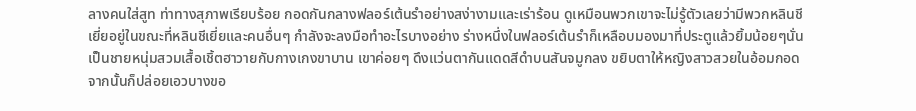ลางคนใส่สูท ท่าทางสุภาพเรียบร้อย กอดกันกลางฟลอร์เต้นรำอย่างสง่างามและเร่าร้อน ดูเหมือนพวกเขาจะไม่รู้ตัวเลยว่ามีพวกหลินชีเยี่ยอยู่ในขณะที่หลินชีเยี่ยและคนอื่นๆ กำลังจะลงมือทำอะไรบางอย่าง ร่างหนึ่งในฟลอร์เต้นรำก็เหลือบมองมาที่ประตูแล้วยิ้มน้อยๆนั่นเป็นชายหนุ่มสวมเสื้อเชิ้ตฮาวายกับกางเกงขาบาน เขาค่อยๆ ดึงแว่นตากันแดดสีดำบนสันจมูกลง ขยิบตาให้หญิงสาวสวยในอ้อมกอด จากนั้นก็ปล่อยเอวบางขอ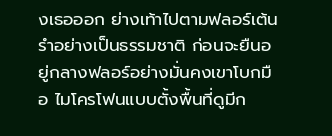งเธอออก ย่างเท้าไปตามฟลอร์เต้นรำอย่างเป็นธรรมชาติ ก่อนจะยืนอยู่กลางฟลอร์อย่างมั่นคงเขาโบกมือ ไมโครโฟนแบบตั้งพื้นที่ดูมีก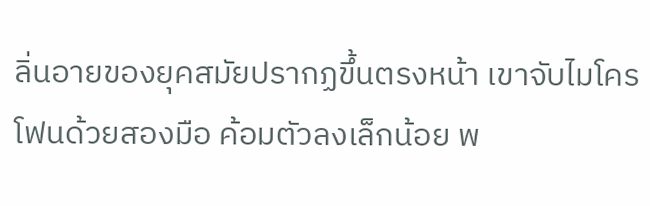ลิ่นอายของยุคสมัยปรากฏขึ้นตรงหน้า เขาจับไมโครโฟนด้วยสองมือ ค้อมตัวลงเล็กน้อย พ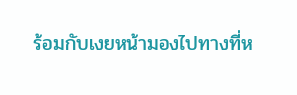ร้อมกับเงยหน้ามองไปทางที่ห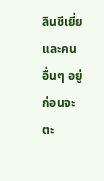ลินชีเยี่ยและคนอื่นๆ อยู่ ก่อนจะตะ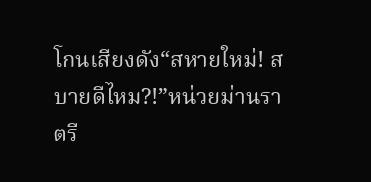โกนเสียงดัง“สหายใหม่! สบายดีไหม?!”หน่วยม่านราตรี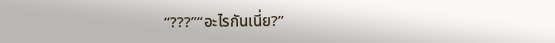“???”“อะไรกันเนี่ย?”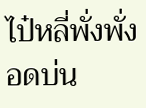ไป๋หลี่พั่งพั่งอดบ่น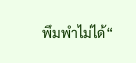พึมพำไม่ได้“